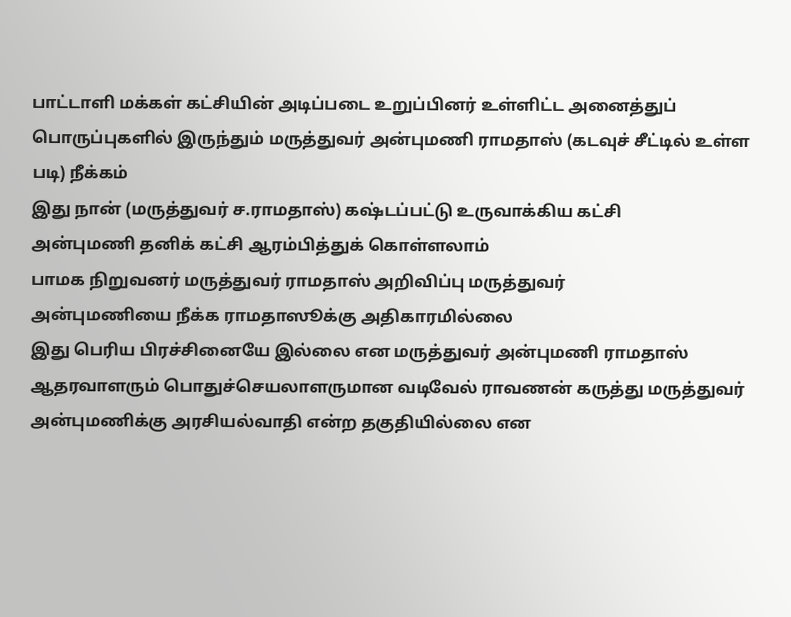பாட்டாளி மக்கள் கட்சியின் அடிப்படை உறுப்பினர் உள்ளிட்ட அனைத்துப் பொருப்புகளில் இருந்தும் மருத்துவர் அன்புமணி ராமதாஸ் (கடவுச் சீட்டில் உள்ள படி) நீக்கம்
இது நான் (மருத்துவர் ச.ராமதாஸ்) கஷ்டப்பட்டு உருவாக்கிய கட்சி
அன்புமணி தனிக் கட்சி ஆரம்பித்துக் கொள்ளலாம்
பாமக நிறுவனர் மருத்துவர் ராமதாஸ் அறிவிப்பு மருத்துவர்
அன்புமணியை நீக்க ராமதாஸூக்கு அதிகாரமில்லை
இது பெரிய பிரச்சினையே இல்லை என மருத்துவர் அன்புமணி ராமதாஸ் ஆதரவாளரும் பொதுச்செயலாளருமான வடிவேல் ராவணன் கருத்து மருத்துவர் அன்புமணிக்கு அரசியல்வாதி என்ற தகுதியில்லை என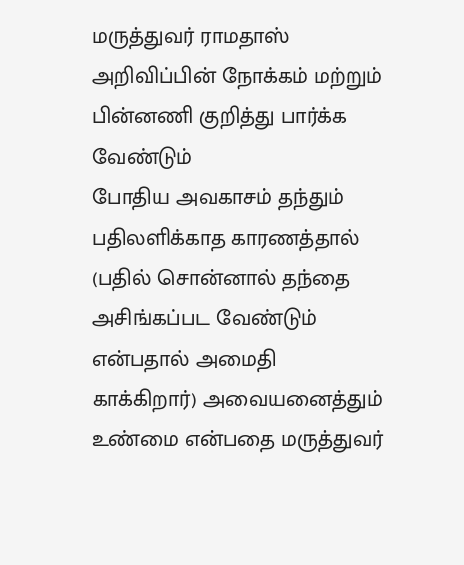மருத்துவர் ராமதாஸ் அறிவிப்பின் நோக்கம் மற்றும் பின்னணி குறித்து பார்க்க வேண்டும்
போதிய அவகாசம் தந்தும் பதிலளிக்காத காரணத்தால் (பதில் சொன்னால் தந்தை அசிங்கப்பட வேண்டும் என்பதால் அமைதி காக்கிறார்) அவையனைத்தும் உண்மை என்பதை மருத்துவர்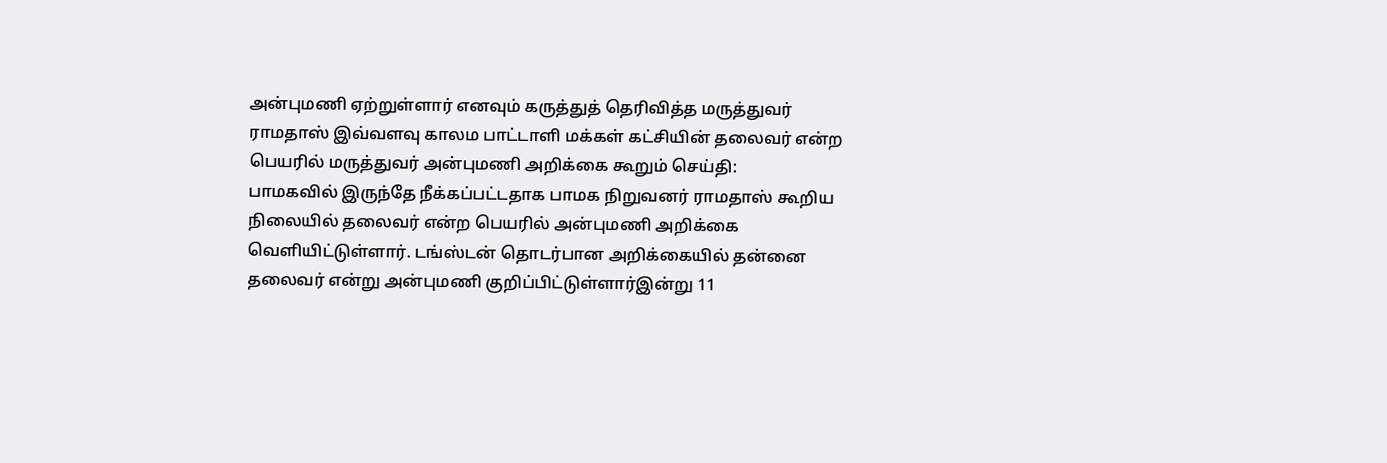அன்புமணி ஏற்றுள்ளார் எனவும் கருத்துத் தெரிவித்த மருத்துவர் ராமதாஸ் இவ்வளவு காலம பாட்டாளி மக்கள் கட்சியின் தலைவர் என்ற பெயரில் மருத்துவர் அன்புமணி அறிக்கை கூறும் செய்தி:
பாமகவில் இருந்தே நீக்கப்பட்டதாக பாமக நிறுவனர் ராமதாஸ் கூறிய நிலையில் தலைவர் என்ற பெயரில் அன்புமணி அறிக்கை வெளியிட்டுள்ளார். டங்ஸ்டன் தொடர்பான அறிக்கையில் தன்னை தலைவர் என்று அன்புமணி குறிப்பிட்டுள்ளார்இன்று 11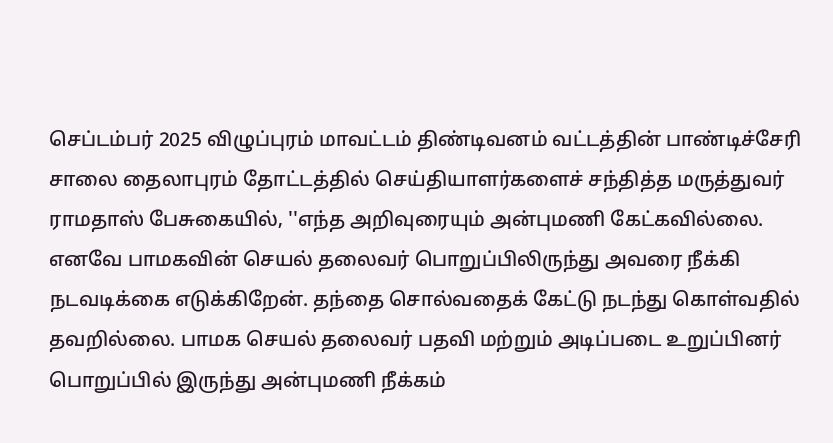செப்டம்பர் 2025 விழுப்புரம் மாவட்டம் திண்டிவனம் வட்டத்தின் பாண்டிச்சேரி சாலை தைலாபுரம் தோட்டத்தில் செய்தியாளர்களைச் சந்தித்த மருத்துவர் ராமதாஸ் பேசுகையில், ''எந்த அறிவுரையும் அன்புமணி கேட்கவில்லை. எனவே பாமகவின் செயல் தலைவர் பொறுப்பிலிருந்து அவரை நீக்கி நடவடிக்கை எடுக்கிறேன். தந்தை சொல்வதைக் கேட்டு நடந்து கொள்வதில் தவறில்லை. பாமக செயல் தலைவர் பதவி மற்றும் அடிப்படை உறுப்பினர் பொறுப்பில் இருந்து அன்புமணி நீக்கம்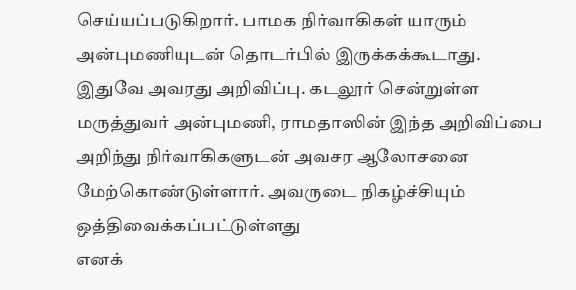செய்யப்படுகிறார். பாமக நிர்வாகிகள் யாரும் அன்புமணியுடன் தொடர்பில் இருக்கக்கூடாது. இதுவே அவரது அறிவிப்பு. கடலூர் சென்றுள்ள மருத்துவர் அன்புமணி, ராமதாஸின் இந்த அறிவிப்பை அறிந்து நிர்வாகிகளுடன் அவசர ஆலோசனை மேற்கொண்டுள்ளார். அவருடை நிகழ்ச்சியும் ஒத்திவைக்கப்பட்டுள்ளது
எனக்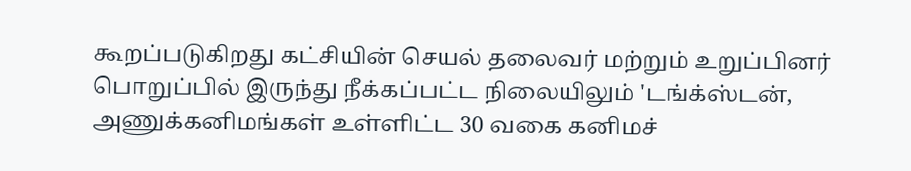கூறப்படுகிறது கட்சியின் செயல் தலைவர் மற்றும் உறுப்பினர் பொறுப்பில் இருந்து நீக்கப்பட்ட நிலையிலும் 'டங்க்ஸ்டன், அணுக்கனிமங்கள் உள்ளிட்ட 30 வகை கனிமச்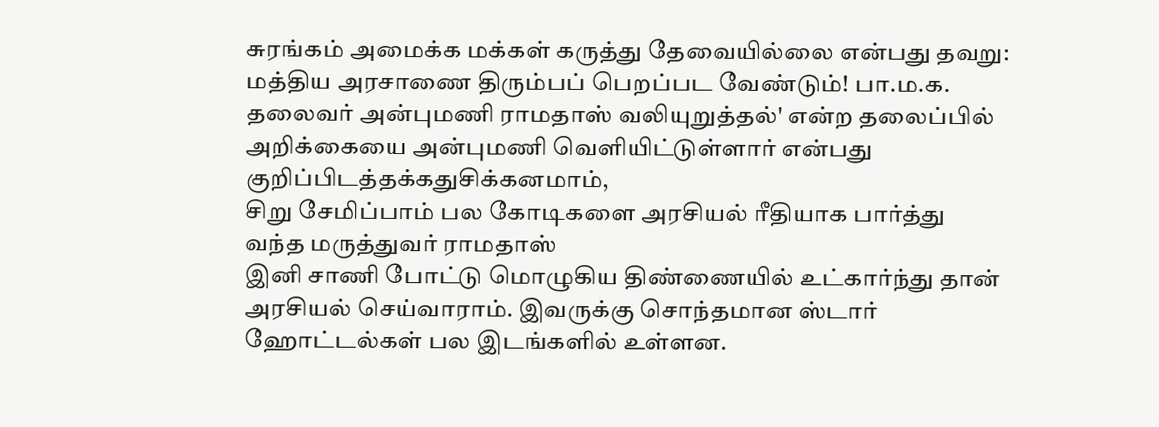சுரங்கம் அமைக்க மக்கள் கருத்து தேவையில்லை என்பது தவறு: மத்திய அரசாணை திரும்பப் பெறப்பட வேண்டும்! பா.ம.க. தலைவர் அன்புமணி ராமதாஸ் வலியுறுத்தல்' என்ற தலைப்பில் அறிக்கையை அன்புமணி வெளியிட்டுள்ளார் என்பது குறிப்பிடத்தக்கதுசிக்கனமாம்,
சிறு சேமிப்பாம் பல கோடிகளை அரசியல் ரீதியாக பார்த்து வந்த மருத்துவர் ராமதாஸ்
இனி சாணி போட்டு மொழுகிய திண்ணையில் உட்கார்ந்து தான் அரசியல் செய்வாராம். இவருக்கு சொந்தமான ஸ்டார் ஹோட்டல்கள் பல இடங்களில் உள்ளன.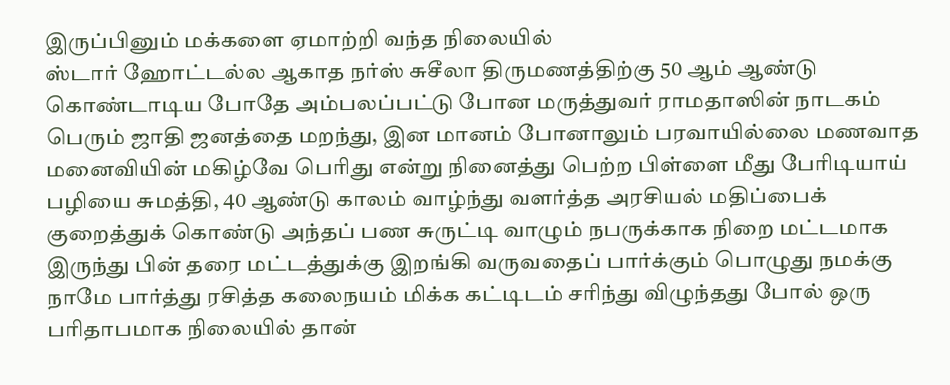இருப்பினும் மக்களை ஏமாற்றி வந்த நிலையில்
ஸ்டார் ஹோட்டல்ல ஆகாத நர்ஸ் சுசீலா திருமணத்திற்கு 50 ஆம் ஆண்டு கொண்டாடிய போதே அம்பலப்பட்டு போன மருத்துவர் ராமதாஸின் நாடகம்
பெரும் ஜாதி ஜனத்தை மறந்து, இன மானம் போனாலும் பரவாயில்லை மணவாத மனைவியின் மகிழ்வே பெரிது என்று நினைத்து பெற்ற பிள்ளை மீது பேரிடியாய் பழியை சுமத்தி, 40 ஆண்டு காலம் வாழ்ந்து வளர்த்த அரசியல் மதிப்பைக் குறைத்துக் கொண்டு அந்தப் பண சுருட்டி வாழும் நபருக்காக நிறை மட்டமாக இருந்து பின் தரை மட்டத்துக்கு இறங்கி வருவதைப் பார்க்கும் பொழுது நமக்கு நாமே பார்த்து ரசித்த கலைநயம் மிக்க கட்டிடம் சரிந்து விழுந்தது போல் ஒரு பரிதாபமாக நிலையில் தான்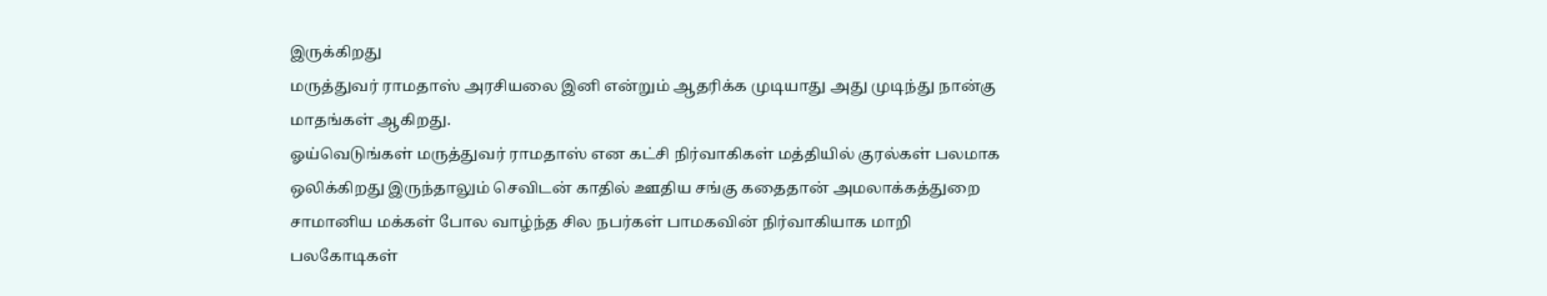இருக்கிறது
மருத்துவர் ராமதாஸ் அரசியலை இனி என்றும் ஆதரிக்க முடியாது அது முடிந்து நான்கு மாதங்கள் ஆகிறது.
ஓய்வெடுங்கள் மருத்துவர் ராமதாஸ் என கட்சி நிர்வாகிகள் மத்தியில் குரல்கள் பலமாக ஒலிக்கிறது இருந்தாலும் செவிடன் காதில் ஊதிய சங்கு கதைதான் அமலாக்கத்துறை சாமானிய மக்கள் போல வாழ்ந்த சில நபர்கள் பாமகவின் நிர்வாகியாக மாறி பலகோடிகள்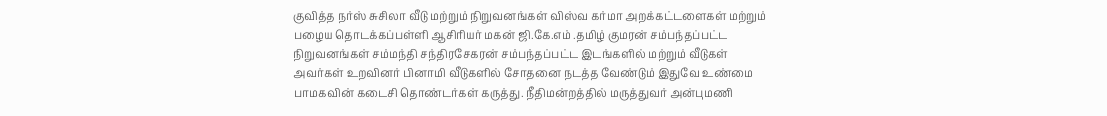குவித்த நர்ஸ் சுசிலா வீடு மற்றும் நிறுவனங்கள் விஸ்வ கர்மா அறக்கட்டளைகள் மற்றும் பழைய தொடக்கப்பள்ளி ஆசிரியர் மகன் ஜி.கே.எம் .தமிழ் குமரன் சம்பந்தப்பட்ட நிறுவனங்கள் சம்மந்தி சந்திரசேகரன் சம்பந்தப்பட்ட இடங்களில் மற்றும் வீடுகள் அவர்கள் உறவினர் பினாமி வீடுகளில் சோதனை நடத்த வேண்டும் இதுவே உண்மை பாமகவின் கடைசி தொண்டர்கள் கருத்து. நீதிமன்றத்தில் மருத்துவர் அன்புமணி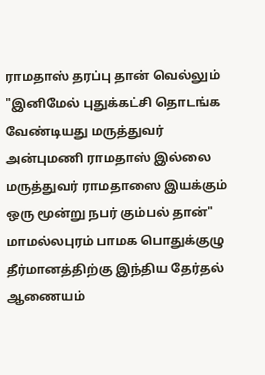ராமதாஸ் தரப்பு தான் வெல்லும் "இனிமேல் புதுக்கட்சி தொடங்க வேண்டியது மருத்துவர் அன்புமணி ராமதாஸ் இல்லை மருத்துவர் ராமதாஸை இயக்கும் ஒரு மூன்று நபர் கும்பல் தான்"
மாமல்லபுரம் பாமக பொதுக்குழு தீர்மானத்திற்கு இந்திய தேர்தல் ஆணையம்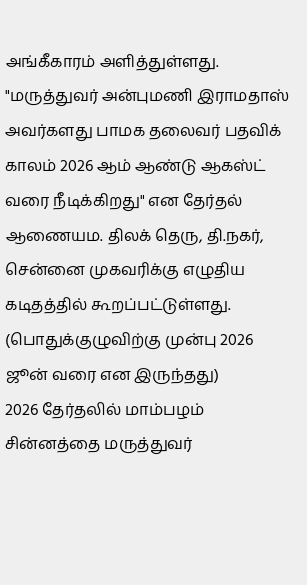அங்கீகாரம் அளித்துள்ளது.
"மருத்துவர் அன்புமணி இராமதாஸ் அவர்களது பாமக தலைவர் பதவிக் காலம் 2026 ஆம் ஆண்டு ஆகஸ்ட் வரை நீடிக்கிறது" என தேர்தல் ஆணையம. திலக் தெரு, தி.நகர், சென்னை முகவரிக்கு எழுதிய கடிதத்தில் கூறப்பட்டுள்ளது. (பொதுக்குழுவிற்கு முன்பு 2026 ஜூன் வரை என இருந்தது)
2026 தேர்தலில் மாம்பழம் சின்னத்தை மருத்துவர்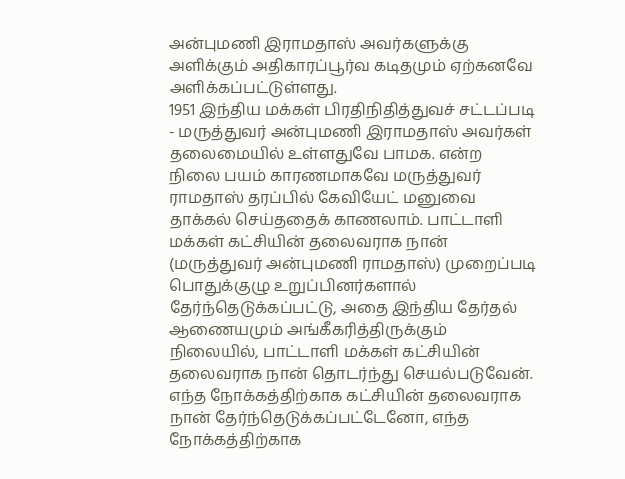அன்புமணி இராமதாஸ் அவர்களுக்கு அளிக்கும் அதிகாரப்பூர்வ கடிதமும் ஏற்கனவே அளிக்கப்பட்டுள்ளது.
1951 இந்திய மக்கள் பிரதிநிதித்துவச் சட்டப்படி - மருத்துவர் அன்புமணி இராமதாஸ் அவர்கள் தலைமையில் உள்ளதுவே பாமக. என்ற நிலை பயம் காரணமாகவே மருத்துவர் ராமதாஸ் தரப்பில் கேவியேட் மனுவை தாக்கல் செய்ததைக் காணலாம். பாட்டாளி மக்கள் கட்சியின் தலைவராக நான் (மருத்துவர் அன்புமணி ராமதாஸ்) முறைப்படி பொதுக்குழு உறுப்பினர்களால் தேர்ந்தெடுக்கப்பட்டு, அதை இந்திய தேர்தல் ஆணையமும் அங்கீகரித்திருக்கும் நிலையில், பாட்டாளி மக்கள் கட்சியின் தலைவராக நான் தொடர்ந்து செயல்படுவேன். எந்த நோக்கத்திற்காக கட்சியின் தலைவராக நான் தேர்ந்தெடுக்கப்பட்டேனோ, எந்த நோக்கத்திற்காக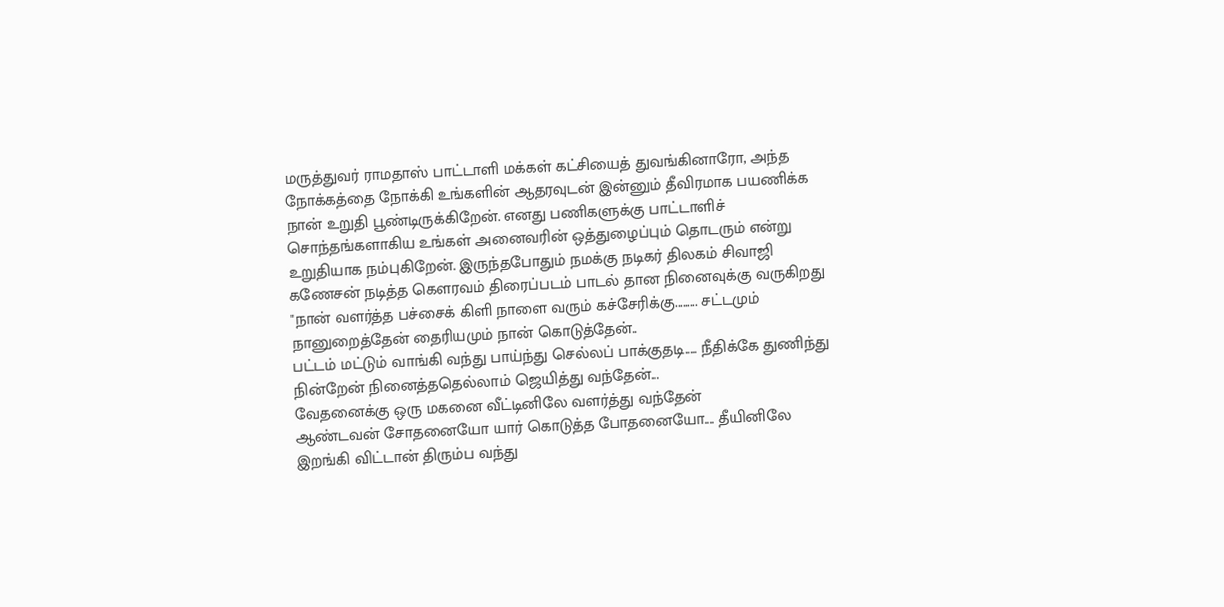மருத்துவர் ராமதாஸ் பாட்டாளி மக்கள் கட்சியைத் துவங்கினாரோ, அந்த நோக்கத்தை நோக்கி உங்களின் ஆதரவுடன் இன்னும் தீவிரமாக பயணிக்க நான் உறுதி பூண்டிருக்கிறேன். எனது பணிகளுக்கு பாட்டாளிச் சொந்தங்களாகிய உங்கள் அனைவரின் ஒத்துழைப்பும் தொடரும் என்று உறுதியாக நம்புகிறேன். இருந்தபோதும் நமக்கு நடிகர் திலகம் சிவாஜி கணேசன் நடித்த கௌரவம் திரைப்படம் பாடல் தான நினைவுக்கு வருகிறது "நான் வளர்த்த பச்சைக் கிளி நாளை வரும் கச்சேரிக்கு......... சட்டமும் நானுறைத்தேன் தைரியமும் நான் கொடுத்தேன்..
பட்டம் மட்டும் வாங்கி வந்து பாய்ந்து செல்லப் பாக்குதடி..... நீதிக்கே துணிந்து நின்றேன் நினைத்ததெல்லாம் ஜெயித்து வந்தேன்...
வேதனைக்கு ஒரு மகனை வீட்டினிலே வளர்த்து வந்தேன்
ஆண்டவன் சோதனையோ யார் கொடுத்த போதனையோ.... தீயினிலே இறங்கி விட்டான் திரும்ப வந்து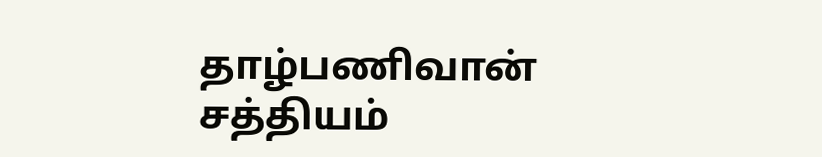தாழ்பணிவான்
சத்தியம்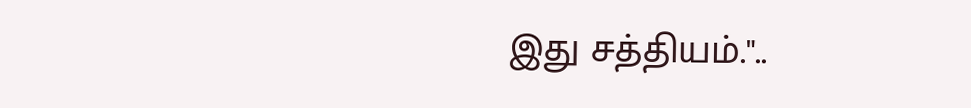இது சத்தியம்."..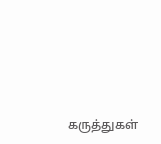கருத்துகள்